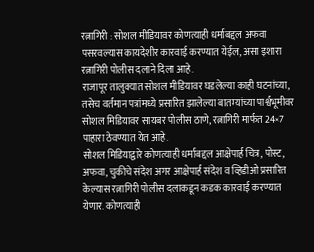रत्नागिरी : सोशल मीडियावर कोणत्याही धर्माबद्दल अफवा पसरवल्यास कायदेशीर कारवाई करण्यात येईल, असा इशारा रत्नागिरी पोलीस दलाने दिला आहे.
राजापूर तालुक्यात सोशल मीडियावर घडलेल्या काही घटनांच्या, तसेच वर्तमान पत्रांमध्ये प्रसारित झालेल्या बातम्यांच्या पार्श्वभूमीवर सोशल मिडियावर सायबर पोलीस ठाणे, रत्नागिरी मार्फत 24×7 पाहारा ठेवण्यात येत आहे.
सोशल मिडियाद्वारे कोणत्याही धर्माबद्दल आक्षेपार्ह चित्र, पोस्ट, अफवा, चुकीचे संदेश अगर आक्षेपार्ह संदेश व व्हिडीओ प्रसारित केल्यास रत्नागिरी पोलीस दलाकडून कडक कारवाई करण्यात येणार. कोणत्याही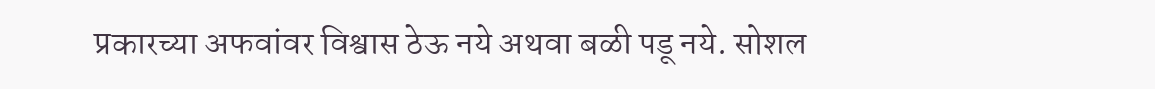प्रकारच्या अफवांवर विश्वास ठेऊ नये अथवा बळी पडू नये. सोशल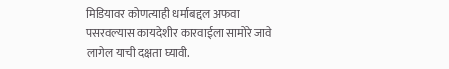मिडियावर कोणत्याही धर्माबद्दल अफवा पसरवल्यास कायदेशीर कारवाईला सामोरे जावे लागेल याची दक्षता घ्यावी.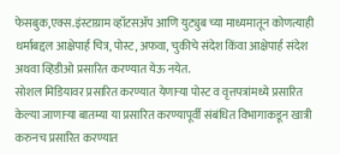फेसबुक,एक्स.इंस्टाग्राम व्हॉटसॲप आणि युट्युब च्या माध्यमातून कोणत्याही धर्माबद्दल आक्षेपार्ह चित्र, पोस्ट, अफवा, चुकीचे संदेश किंवा आक्षेपार्ह संदेश अथवा व्हिडीओ प्रसारित करण्यात येऊ नयेत.
सोशल मिडियावर प्रसारित करण्यात येणाऱ्या पोस्ट व वृत्तपत्रांमध्ये प्रसारित केल्या जाणाऱ्या बातम्या या प्रसारित करण्यापूर्वी संबंधित विभागाकडून खात्री करुनच प्रसारित करण्यात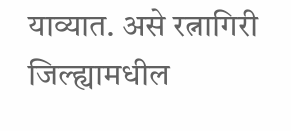याव्यात. असे रत्नागिरी जिल्ह्यामधील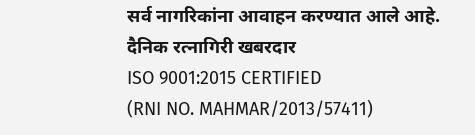सर्व नागरिकांना आवाहन करण्यात आले आहे.
दैनिक रत्नागिरी खबरदार
ISO 9001:2015 CERTIFIED
(RNI NO. MAHMAR/2013/57411)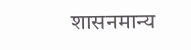शासनमान्य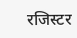रजिस्टर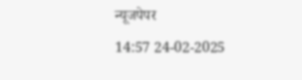न्यूजपेपर
14:57 24-02-2025